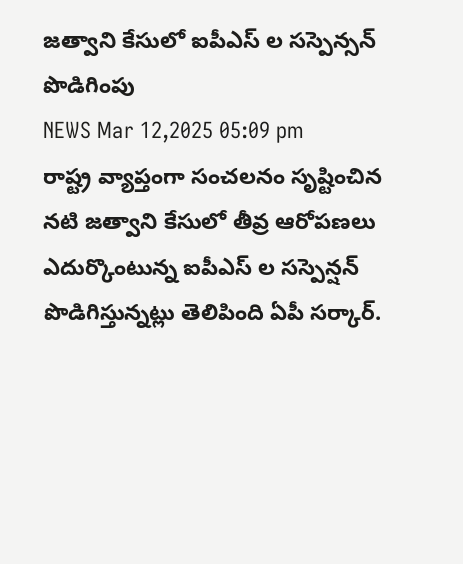జత్వాని కేసులో ఐపీఎస్ ల సస్పెన్సన్ పొడిగింపు
NEWS Mar 12,2025 05:09 pm
రాష్ట్ర వ్యాప్తంగా సంచలనం సృష్టించిన నటి జత్వాని కేసులో తీవ్ర ఆరోపణలు ఎదుర్కొంటున్న ఐపీఎస్ ల సస్పెన్షన్ పొడిగిస్తున్నట్లు తెలిపింది ఏపీ సర్కార్.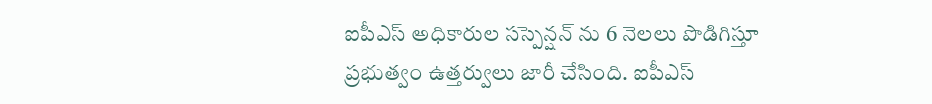ఐపీఎస్ అధికారుల సస్పెన్షన్ ను 6 నెలలు పొడిగిస్తూ ప్రభుత్వం ఉత్తర్వులు జారీ చేసింది. ఐపీఎస్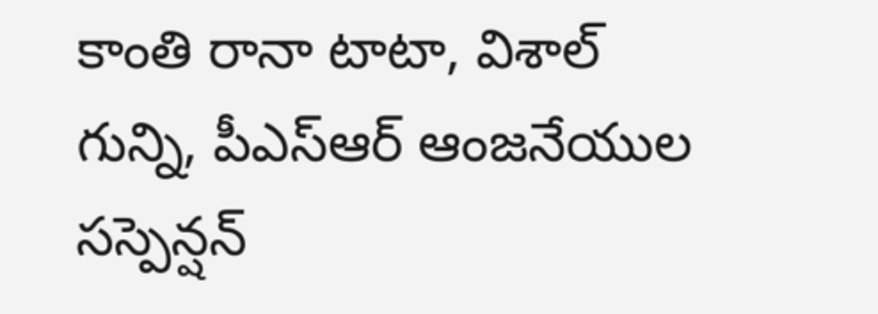కాంతి రానా టాటా, విశాల్ గున్ని, పీఎస్ఆర్ ఆంజనేయుల సస్పెన్షన్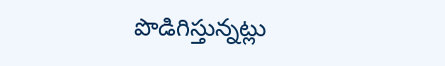పొడిగిస్తున్నట్లు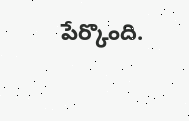పేర్కొంది.